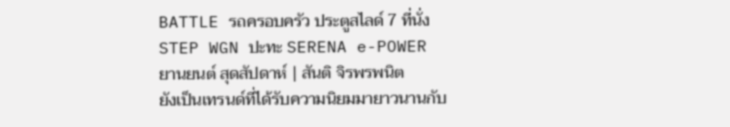BATTLE รถครอบครัว ประตูสไลด์ 7 ที่นั่ง STEP WGN ปะทะ SERENA e-POWER
ยานยนต์ สุดสัปดาห์ | สันติ จิรพรพนิต
ยังเป็นเทรนด์ที่ได้รับความนิยมมายาวนานกับ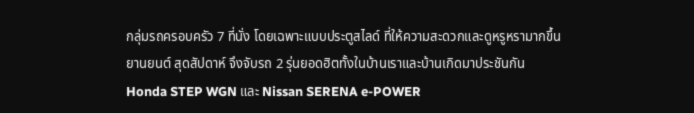กลุ่มรถครอบครัว 7 ที่นั่ง โดยเฉพาะแบบประตูสไลด์ ที่ให้ความสะดวกและดูหรูหรามากขึ้น
ยานยนต์ สุดสัปดาห์ จึงจับรถ 2 รุ่นยอดฮิตทั้งในบ้านเราและบ้านเกิดมาประชันกัน
Honda STEP WGN และ Nissan SERENA e-POWER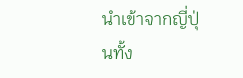นำเข้าจากญี่ปุ่นทั้ง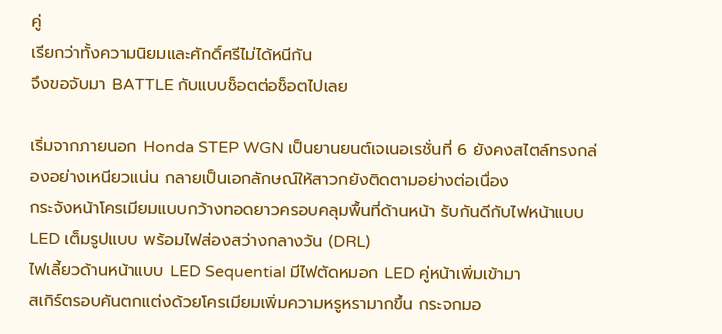คู่
เรียกว่าทั้งความนิยมและศักดิ์ศรีไม่ได้หนีกัน
จึงขอจับมา BATTLE กับแบบช็อตต่อช็อตไปเลย

เริ่มจากภายนอก Honda STEP WGN เป็นยานยนต์เจเนอเรชั่นที่ 6 ยังคงสไตล์ทรงกล่องอย่างเหนียวแน่น กลายเป็นเอกลักษณ์ให้สาวกยังติดตามอย่างต่อเนื่อง
กระจังหน้าโครเมียมแบบกว้างทอดยาวครอบคลุมพื้นที่ด้านหน้า รับกันดีกับไฟหน้าแบบ LED เต็มรูปแบบ พร้อมไฟส่องสว่างกลางวัน (DRL)
ไฟเลี้ยวด้านหน้าแบบ LED Sequential มีไฟตัดหมอก LED คู่หน้าเพิ่มเข้ามา
สเกิร์ตรอบคันตกแต่งด้วยโครเมียมเพิ่มความหรูหรามากขึ้น กระจกมอ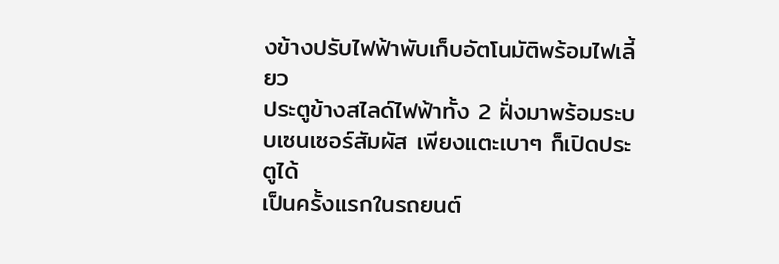งข้างปรับไฟฟ้าพับเก็บอัตโนมัติพร้อมไฟเลี้ยว
ประตูข้างสไลด์ไฟฟ้าทั้ง 2 ฝั่งมาพร้อมระบบเซนเซอร์สัมผัส เพียงแตะเบาๆ ก็เปิดประตูได้
เป็นครั้งแรกในรถยนต์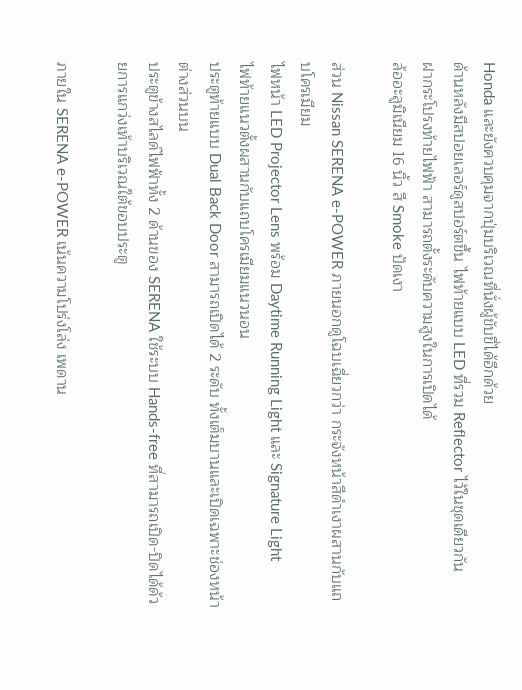Honda และยังควบคุมจากปุ่มบริเวณที่นั่งผู้ขับขี่ได้อีกด้วย
ด้านหลังมีสปอยเลอร์ดูสปอร์ตขึ้น ไฟท้ายแบบ LED ที่รวม Reflector ไว้ในชุดเดียวกัน
ฝากระโปรงท้ายไฟฟ้า สามารถตั้งระดับความสูงในการเปิดได้
ล้ออะลูมิเนียม 16 นิ้ว สี Smoke ปัดเงา

ส่วน Nissan SERENA e-POWER ภายนอกดูโฉบเฉี่ยวกว่า กระจังหน้าสีดำเงาผสานกับแถบโครเมียม
ไฟหน้า LED Projector Lens พร้อม Daytime Running Light และ Signature Light
ไฟท้ายแนวตั้งผสานกับแถบโครเมียมแนวนอน
ประตูท้ายแบบ Dual Back Door สามารถเปิดได้ 2 ระดับ ทั้งเต็มบานและเปิดเฉพาะช่องหน้าต่างส่วนบน
ประตูข้างสไลด์ไฟฟ้าทั้ง 2 ด้านของ SERENA ใช้ระบบ Hands-free ที่สามารถเปิด-ปิดได้ด้วยการแกว่งเท้าบริเวณใต้ขอบประตู

ภายใน SERENA e-POWER เน้นความโปร่งโล่ง เพดาน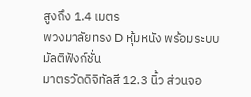สูงถึง 1.4 เมตร
พวงมาลัยทรง D หุ้มหนัง พร้อมระบบมัลติฟังก์ชั่น
มาตรวัดดิจิทัลสี 12.3 นิ้ว ส่วนจอ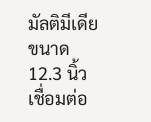มัลติมีเดียขนาด 12.3 นิ้ว เชื่อมต่อ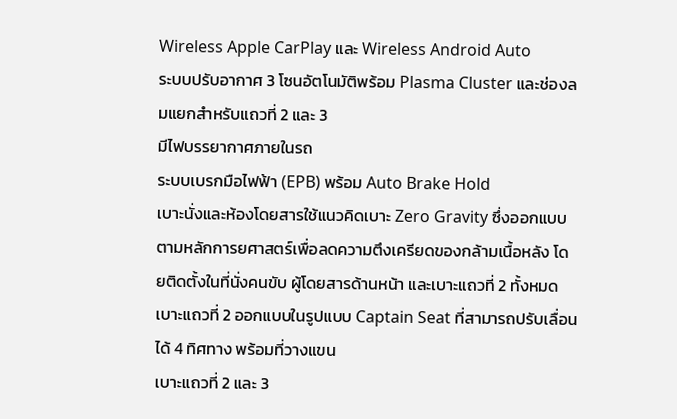Wireless Apple CarPlay และ Wireless Android Auto
ระบบปรับอากาศ 3 โซนอัตโนมัติพร้อม Plasma Cluster และช่องลมแยกสำหรับแถวที่ 2 และ 3
มีไฟบรรยากาศภายในรถ
ระบบเบรกมือไฟฟ้า (EPB) พร้อม Auto Brake Hold
เบาะนั่งและห้องโดยสารใช้แนวคิดเบาะ Zero Gravity ซึ่งออกแบบตามหลักการยศาสตร์เพื่อลดความตึงเครียดของกล้ามเนื้อหลัง โดยติดตั้งในที่นั่งคนขับ ผู้โดยสารด้านหน้า และเบาะแถวที่ 2 ทั้งหมด
เบาะแถวที่ 2 ออกแบบในรูปแบบ Captain Seat ที่สามารถปรับเลื่อนได้ 4 ทิศทาง พร้อมที่วางแขน
เบาะแถวที่ 2 และ 3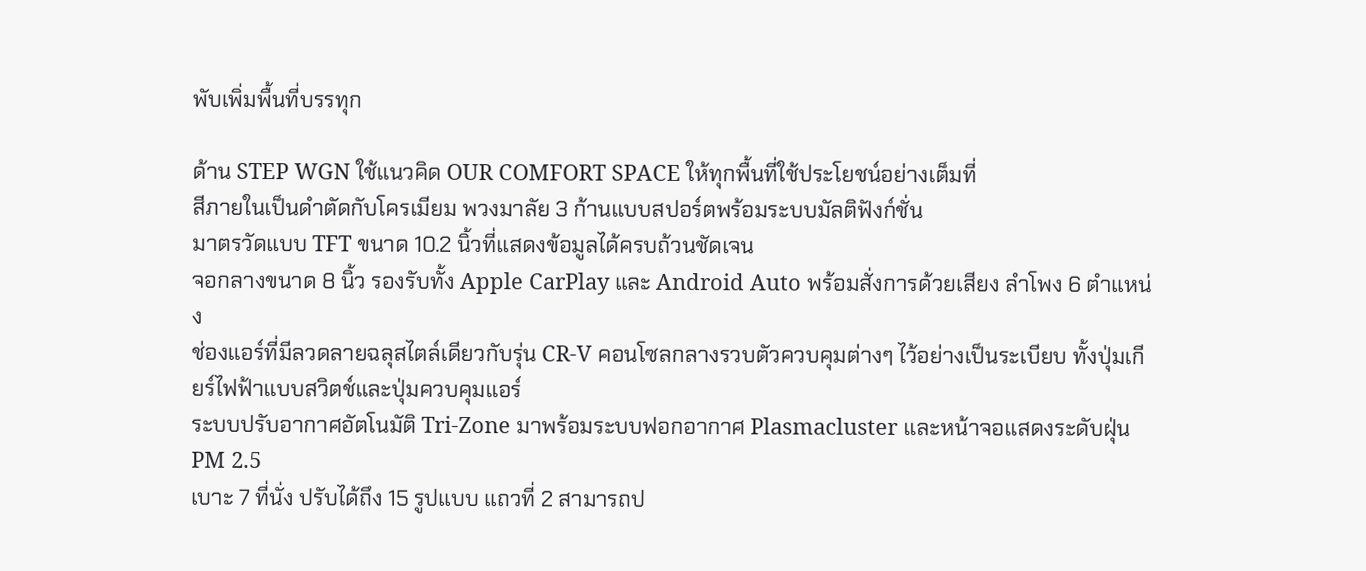พับเพิ่มพื้นที่บรรทุก

ด้าน STEP WGN ใช้แนวคิด OUR COMFORT SPACE ให้ทุกพื้นที่ใช้ประโยชน์อย่างเต็มที่
สีภายในเป็นดำตัดกับโครเมียม พวงมาลัย 3 ก้านแบบสปอร์ตพร้อมระบบมัลติฟังก์ชั่น
มาตรวัดแบบ TFT ขนาด 10.2 นิ้วที่แสดงข้อมูลได้ครบถ้วนชัดเจน
จอกลางขนาด 8 นิ้ว รองรับทั้ง Apple CarPlay และ Android Auto พร้อมสั่งการด้วยเสียง ลำโพง 6 ตำแหน่ง
ช่องแอร์ที่มีลวดลายฉลุสไตล์เดียวกับรุ่น CR-V คอนโซลกลางรวบตัวควบคุมต่างๆ ไว้อย่างเป็นระเบียบ ทั้งปุ่มเกียร์ไฟฟ้าแบบสวิตช์และปุ่มควบคุมแอร์
ระบบปรับอากาศอัตโนมัติ Tri-Zone มาพร้อมระบบฟอกอากาศ Plasmacluster และหน้าจอแสดงระดับฝุ่น PM 2.5
เบาะ 7 ที่นั่ง ปรับได้ถึง 15 รูปแบบ แถวที่ 2 สามารถป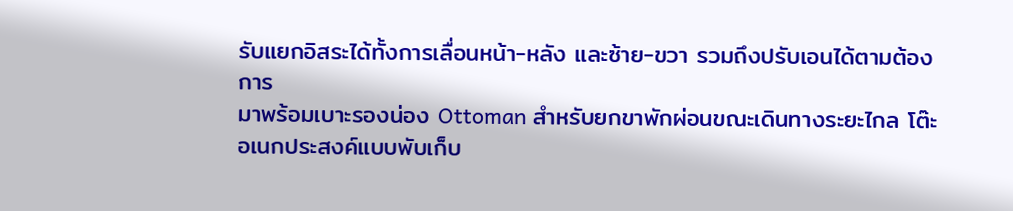รับแยกอิสระได้ทั้งการเลื่อนหน้า-หลัง และซ้าย-ขวา รวมถึงปรับเอนได้ตามต้องการ
มาพร้อมเบาะรองน่อง Ottoman สำหรับยกขาพักผ่อนขณะเดินทางระยะไกล โต๊ะอเนกประสงค์แบบพับเก็บ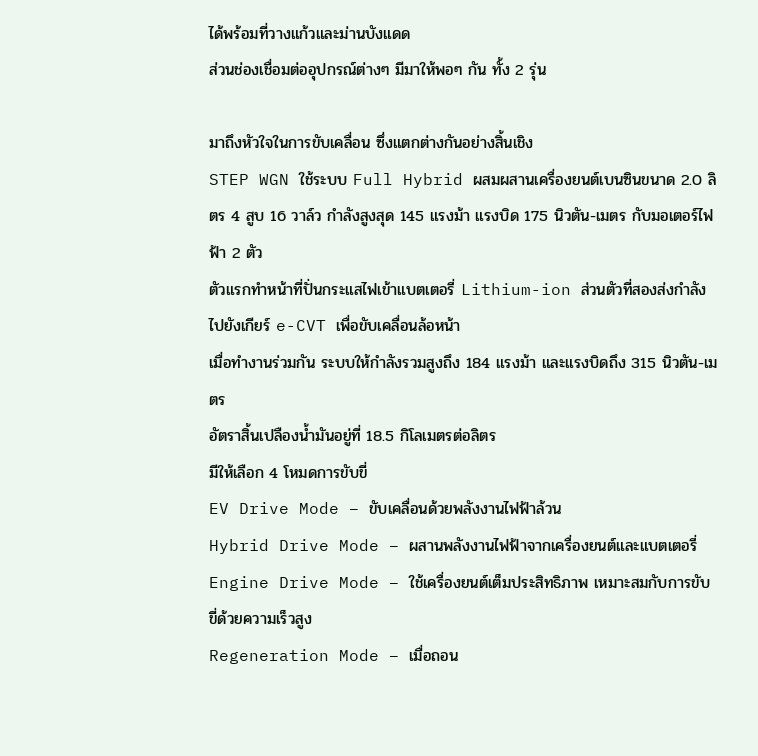ได้พร้อมที่วางแก้วและม่านบังแดด
ส่วนช่องเชื่อมต่ออุปกรณ์ต่างๆ มีมาให้พอๆ กัน ทั้ง 2 รุ่น

มาถึงหัวใจในการขับเคลื่อน ซึ่งแตกต่างกันอย่างสิ้นเชิง
STEP WGN ใช้ระบบ Full Hybrid ผสมผสานเครื่องยนต์เบนซินขนาด 2.0 ลิตร 4 สูบ 16 วาล์ว กำลังสูงสุด 145 แรงม้า แรงบิด 175 นิวตัน-เมตร กับมอเตอร์ไฟฟ้า 2 ตัว
ตัวแรกทำหน้าที่ปั่นกระแสไฟเข้าแบตเตอรี่ Lithium-ion ส่วนตัวที่สองส่งกำลังไปยังเกียร์ e-CVT เพื่อขับเคลื่อนล้อหน้า
เมื่อทำงานร่วมกัน ระบบให้กำลังรวมสูงถึง 184 แรงม้า และแรงบิดถึง 315 นิวตัน-เมตร
อัตราสิ้นเปลืองน้ำมันอยู่ที่ 18.5 กิโลเมตรต่อลิตร
มีให้เลือก 4 โหมดการขับขี่
EV Drive Mode – ขับเคลื่อนด้วยพลังงานไฟฟ้าล้วน
Hybrid Drive Mode – ผสานพลังงานไฟฟ้าจากเครื่องยนต์และแบตเตอรี่
Engine Drive Mode – ใช้เครื่องยนต์เต็มประสิทธิภาพ เหมาะสมกับการขับขี่ด้วยความเร็วสูง
Regeneration Mode – เมื่อถอน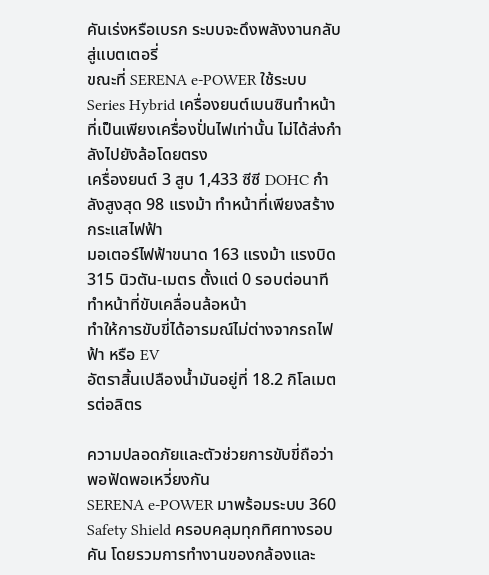คันเร่งหรือเบรก ระบบจะดึงพลังงานกลับสู่แบตเตอรี่
ขณะที่ SERENA e-POWER ใช้ระบบ Series Hybrid เครื่องยนต์เบนซินทำหน้าที่เป็นเพียงเครื่องปั่นไฟเท่านั้น ไม่ได้ส่งกำลังไปยังล้อโดยตรง
เครื่องยนต์ 3 สูบ 1,433 ซีซี DOHC กำลังสูงสุด 98 แรงม้า ทำหน้าที่เพียงสร้างกระแสไฟฟ้า
มอเตอร์ไฟฟ้าขนาด 163 แรงม้า แรงบิด 315 นิวตัน-เมตร ตั้งแต่ 0 รอบต่อนาที ทำหน้าที่ขับเคลื่อนล้อหน้า
ทำให้การขับขี่ได้อารมณ์ไม่ต่างจากรถไฟฟ้า หรือ EV
อัตราสิ้นเปลืองน้ำมันอยู่ที่ 18.2 กิโลเมตรต่อลิตร

ความปลอดภัยและตัวช่วยการขับขี่ถือว่าพอฟัดพอเหวี่ยงกัน
SERENA e-POWER มาพร้อมระบบ 360 Safety Shield ครอบคลุมทุกทิศทางรอบคัน โดยรวมการทำงานของกล้องและ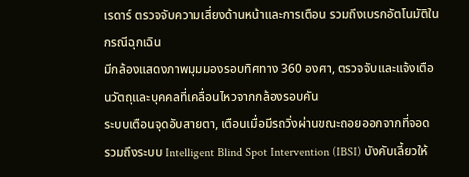เรดาร์ ตรวจจับความเสี่ยงด้านหน้าและการเตือน รวมถึงเบรกอัตโนมัติในกรณีฉุกเฉิน
มีกล้องแสดงภาพมุมมองรอบทิศทาง 360 องศา, ตรวจจับและแจ้งเตือนวัตถุและบุคคลที่เคลื่อนไหวจากกล้องรอบคัน
ระบบเตือนจุดอับสายตา, เตือนเมื่อมีรถวิ่งผ่านขณะถอยออกจากที่จอด
รวมถึงระบบ Intelligent Blind Spot Intervention (IBSI) บังคับเลี้ยวให้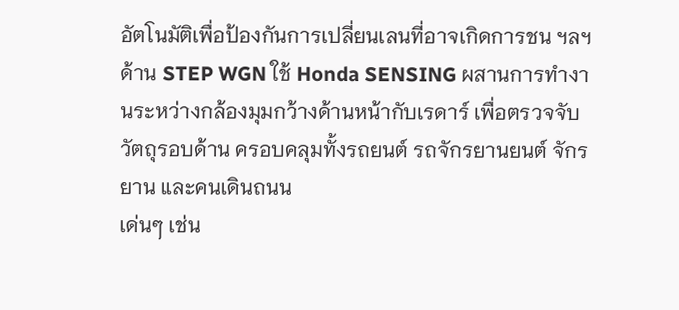อัตโนมัติเพื่อป้องกันการเปลี่ยนเลนที่อาจเกิดการชน ฯลฯ
ด้าน STEP WGN ใช้ Honda SENSING ผสานการทำงานระหว่างกล้องมุมกว้างด้านหน้ากับเรดาร์ เพื่อตรวจจับวัตถุรอบด้าน ครอบคลุมทั้งรถยนต์ รถจักรยานยนต์ จักรยาน และคนเดินถนน
เด่นๆ เช่น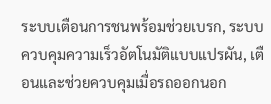ระบบเตือนการชนพร้อมช่วยเบรก, ระบบควบคุมความเร็วอัตโนมัติแบบแปรผัน, เตือนและช่วยควบคุมเมื่อรถออกนอก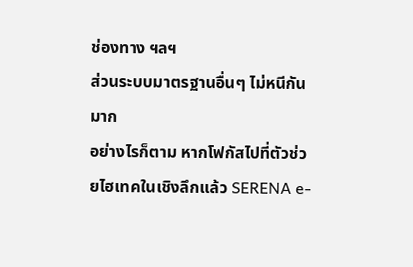ช่องทาง ฯลฯ
ส่วนระบบมาตรฐานอื่นๆ ไม่หนีกันมาก
อย่างไรก็ตาม หากโฟกัสไปที่ตัวช่วยไฮเทคในเชิงลึกแล้ว SERENA e-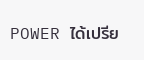POWER ได้เปรีย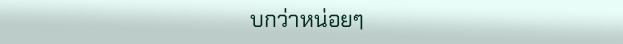บกว่าหน่อยๆ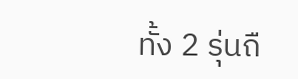ทั้ง 2 รุ่นถื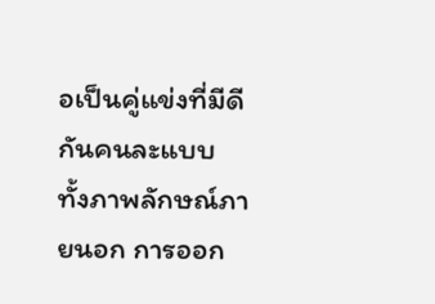อเป็นคู่แข่งที่มีดีกันคนละแบบ ทั้งภาพลักษณ์ภายนอก การออก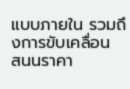แบบภายใน รวมถึงการขับเคลื่อน
สนนราคา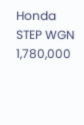Honda STEP WGN 1,780,000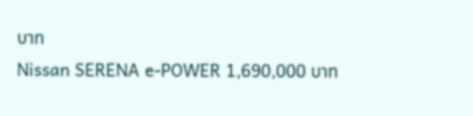บาท
Nissan SERENA e-POWER 1,690,000 บาท